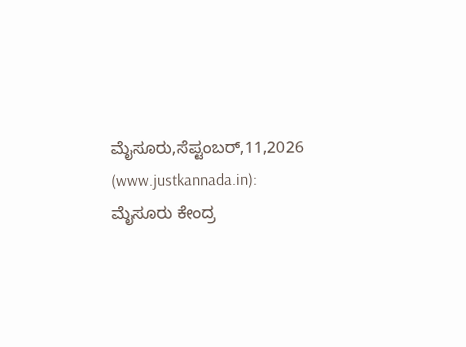ಮೈಸೂರು,ಸೆಪ್ಟಂಬರ್,11,2026 (www.justkannada.in): ಮೈಸೂರು ಕೇಂದ್ರ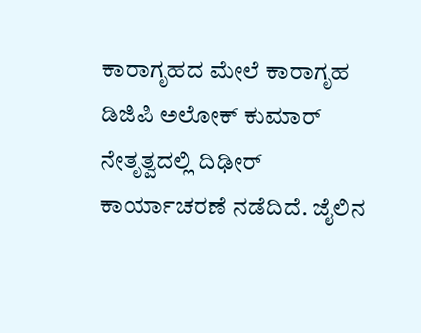ಕಾರಾಗೃಹದ ಮೇಲೆ ಕಾರಾಗೃಹ ಡಿಜಿಪಿ ಅಲೋಕ್ ಕುಮಾರ್ ನೇತೃತ್ವದಲ್ಲಿ ದಿಢೀರ್ ಕಾರ್ಯಾಚರಣೆ ನಡೆದಿದೆ. ಜೈಲಿನ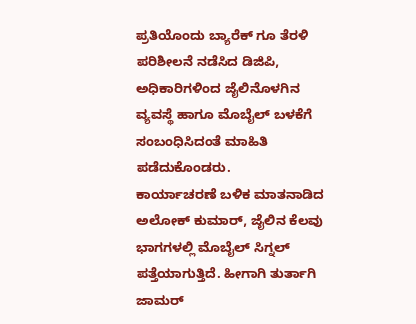ಪ್ರತಿಯೊಂದು ಬ್ಯಾರೆಕ್ ಗೂ ತೆರಳಿ ಪರಿಶೀಲನೆ ನಡೆಸಿದ ಡಿಜಿಪಿ, ಅಧಿಕಾರಿಗಳಿಂದ ಜೈಲಿನೊಳಗಿನ ವ್ಯವಸ್ಥೆ ಹಾಗೂ ಮೊಬೈಲ್ ಬಳಕೆಗೆ ಸಂಬಂಧಿಸಿದಂತೆ ಮಾಹಿತಿ ಪಡೆದುಕೊಂಡರು.
ಕಾರ್ಯಾಚರಣೆ ಬಳಿಕ ಮಾತನಾಡಿದ ಅಲೋಕ್ ಕುಮಾರ್, ಜೈಲಿನ ಕೆಲವು ಭಾಗಗಳಲ್ಲಿ ಮೊಬೈಲ್ ಸಿಗ್ನಲ್ ಪತ್ತೆಯಾಗುತ್ತಿದೆ. ಹೀಗಾಗಿ ತುರ್ತಾಗಿ ಜಾಮರ್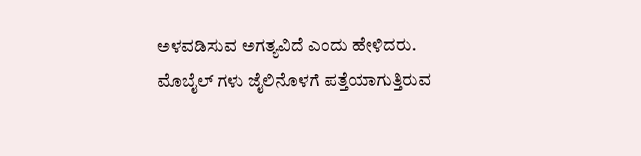ಅಳವಡಿಸುವ ಅಗತ್ಯವಿದೆ ಎಂದು ಹೇಳಿದರು.
ಮೊಬೈಲ್ ಗಳು ಜೈಲಿನೊಳಗೆ ಪತ್ತೆಯಾಗುತ್ತಿರುವ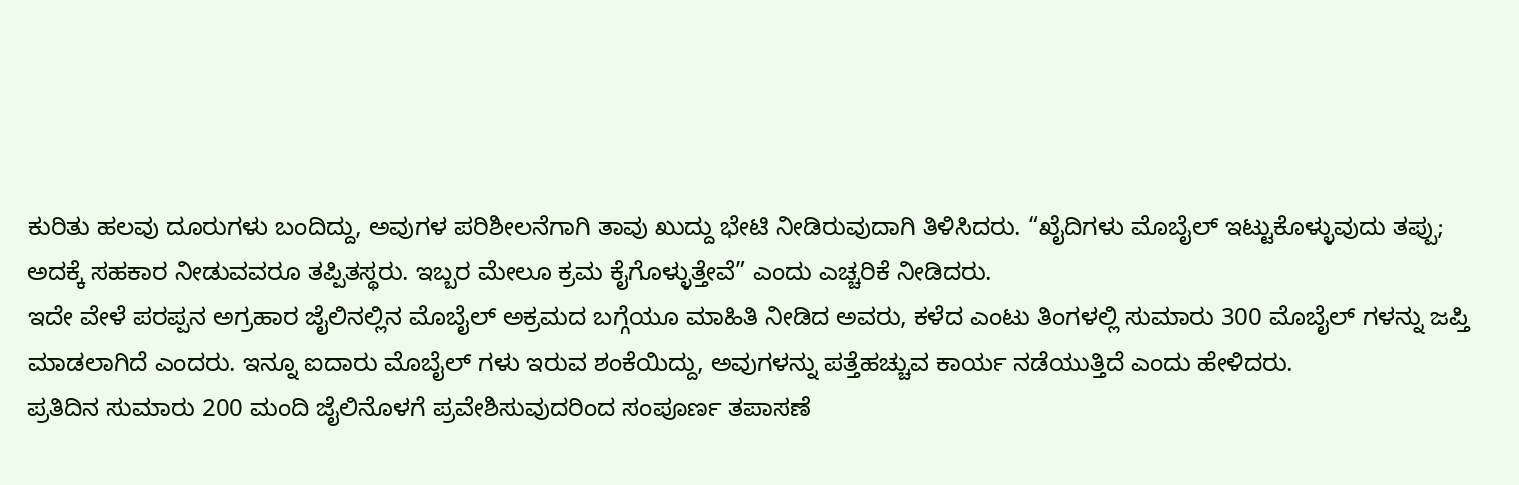ಕುರಿತು ಹಲವು ದೂರುಗಳು ಬಂದಿದ್ದು, ಅವುಗಳ ಪರಿಶೀಲನೆಗಾಗಿ ತಾವು ಖುದ್ದು ಭೇಟಿ ನೀಡಿರುವುದಾಗಿ ತಿಳಿಸಿದರು. “ಖೈದಿಗಳು ಮೊಬೈಲ್ ಇಟ್ಟುಕೊಳ್ಳುವುದು ತಪ್ಪು; ಅದಕ್ಕೆ ಸಹಕಾರ ನೀಡುವವರೂ ತಪ್ಪಿತಸ್ಥರು. ಇಬ್ಬರ ಮೇಲೂ ಕ್ರಮ ಕೈಗೊಳ್ಳುತ್ತೇವೆ” ಎಂದು ಎಚ್ಚರಿಕೆ ನೀಡಿದರು.
ಇದೇ ವೇಳೆ ಪರಪ್ಪನ ಅಗ್ರಹಾರ ಜೈಲಿನಲ್ಲಿನ ಮೊಬೈಲ್ ಅಕ್ರಮದ ಬಗ್ಗೆಯೂ ಮಾಹಿತಿ ನೀಡಿದ ಅವರು, ಕಳೆದ ಎಂಟು ತಿಂಗಳಲ್ಲಿ ಸುಮಾರು 300 ಮೊಬೈಲ್ ಗಳನ್ನು ಜಪ್ತಿ ಮಾಡಲಾಗಿದೆ ಎಂದರು. ಇನ್ನೂ ಐದಾರು ಮೊಬೈಲ್ ಗಳು ಇರುವ ಶಂಕೆಯಿದ್ದು, ಅವುಗಳನ್ನು ಪತ್ತೆಹಚ್ಚುವ ಕಾರ್ಯ ನಡೆಯುತ್ತಿದೆ ಎಂದು ಹೇಳಿದರು.
ಪ್ರತಿದಿನ ಸುಮಾರು 200 ಮಂದಿ ಜೈಲಿನೊಳಗೆ ಪ್ರವೇಶಿಸುವುದರಿಂದ ಸಂಪೂರ್ಣ ತಪಾಸಣೆ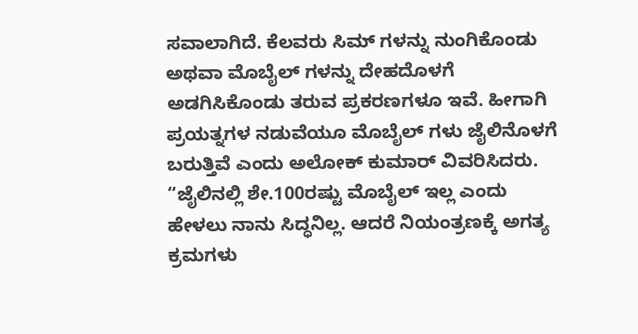ಸವಾಲಾಗಿದೆ. ಕೆಲವರು ಸಿಮ್ ಗಳನ್ನು ನುಂಗಿಕೊಂಡು ಅಥವಾ ಮೊಬೈಲ್ ಗಳನ್ನು ದೇಹದೊಳಗೆ ಅಡಗಿಸಿಕೊಂಡು ತರುವ ಪ್ರಕರಣಗಳೂ ಇವೆ. ಹೀಗಾಗಿ ಪ್ರಯತ್ನಗಳ ನಡುವೆಯೂ ಮೊಬೈಲ್ ಗಳು ಜೈಲಿನೊಳಗೆ ಬರುತ್ತಿವೆ ಎಂದು ಅಲೋಕ್ ಕುಮಾರ್ ವಿವರಿಸಿದರು.
“ಜೈಲಿನಲ್ಲಿ ಶೇ.100ರಷ್ಟು ಮೊಬೈಲ್ ಇಲ್ಲ ಎಂದು ಹೇಳಲು ನಾನು ಸಿದ್ಧನಿಲ್ಲ. ಆದರೆ ನಿಯಂತ್ರಣಕ್ಕೆ ಅಗತ್ಯ ಕ್ರಮಗಳು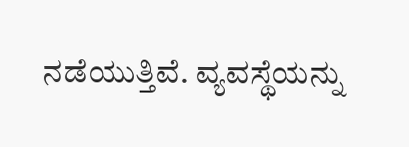ನಡೆಯುತ್ತಿವೆ. ವ್ಯವಸ್ಥೆಯನ್ನು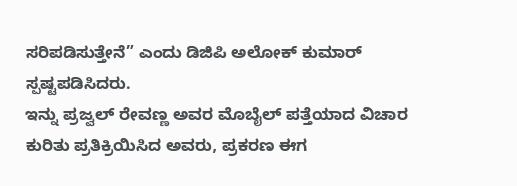ಸರಿಪಡಿಸುತ್ತೇನೆ” ಎಂದು ಡಿಜಿಪಿ ಅಲೋಕ್ ಕುಮಾರ್ ಸ್ಪಷ್ಟಪಡಿಸಿದರು.
ಇನ್ನು ಪ್ರಜ್ವಲ್ ರೇವಣ್ಣ ಅವರ ಮೊಬೈಲ್ ಪತ್ತೆಯಾದ ವಿಚಾರ ಕುರಿತು ಪ್ರತಿಕ್ರಿಯಿಸಿದ ಅವರು, ಪ್ರಕರಣ ಈಗ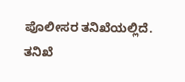ಪೊಲೀಸರ ತನಿಖೆಯಲ್ಲಿದೆ. ತನಿಖೆ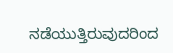ನಡೆಯುತ್ತಿರುವುದರಿಂದ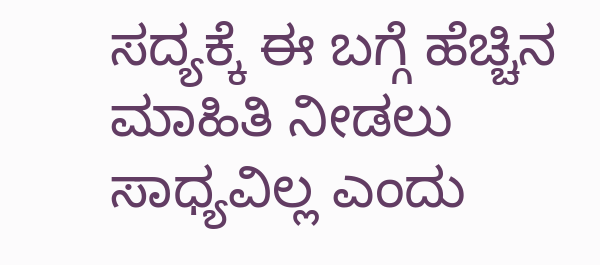ಸದ್ಯಕ್ಕೆ ಈ ಬಗ್ಗೆ ಹೆಚ್ಚಿನ ಮಾಹಿತಿ ನೀಡಲು ಸಾಧ್ಯವಿಲ್ಲ ಎಂದು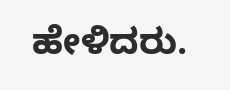ಹೇಳಿದರು.